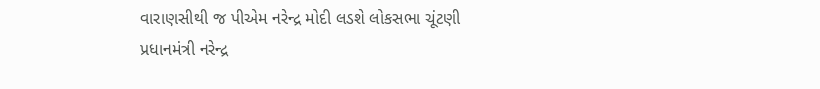વારાણસીથી જ પીએમ નરેન્દ્ર મોદી લડશે લોકસભા ચૂંટણી
પ્રધાનમંત્રી નરેન્દ્ર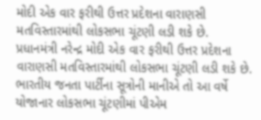મોદી એક વાર ફરીથી ઉત્તર પ્રદેશના વારાણસી મતવિસ્તારમાંથી લોકસભા ચૂંટણી લડી શકે છે.
પ્રધાનમંત્રી નરેન્દ્ર મોદી એક વાર ફરીથી ઉત્તર પ્રદેશના વારાણસી મતવિસ્તારમાંથી લોકસભા ચૂંટણી લડી શકે છે. ભારતીય જનતા પાર્ટીના સૂત્રોની માનીએ તો આ વર્ષે યોજાનાર લોકસભા ચૂંટણીમાં પીએમ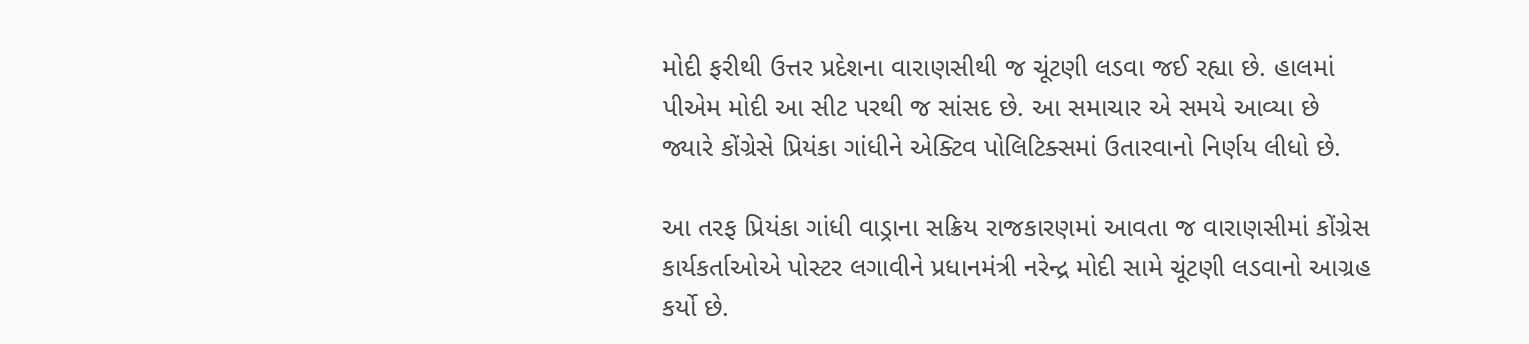મોદી ફરીથી ઉત્તર પ્રદેશના વારાણસીથી જ ચૂંટણી લડવા જઈ રહ્યા છે. હાલમાં પીએમ મોદી આ સીટ પરથી જ સાંસદ છે. આ સમાચાર એ સમયે આવ્યા છે જ્યારે કોંગ્રેસે પ્રિયંકા ગાંધીને એક્ટિવ પોલિટિક્સમાં ઉતારવાનો નિર્ણય લીધો છે.

આ તરફ પ્રિયંકા ગાંધી વાડ્રાના સક્રિય રાજકારણમાં આવતા જ વારાણસીમાં કોંગ્રેસ કાર્યકર્તાઓએ પોસ્ટર લગાવીને પ્રધાનમંત્રી નરેન્દ્ર મોદી સામે ચૂંટણી લડવાનો આગ્રહ કર્યો છે.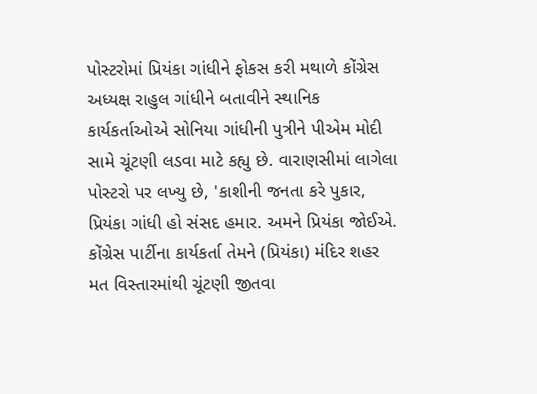પોસ્ટરોમાં પ્રિયંકા ગાંધીને ફોકસ કરી મથાળે કોંગ્રેસ અધ્યક્ષ રાહુલ ગાંધીને બતાવીને સ્થાનિક કાર્યકર્તાઓએ સોનિયા ગાંધીની પુત્રીને પીએમ મોદી સામે ચૂંટણી લડવા માટે કહ્યુ છે. વારાણસીમાં લાગેલા પોસ્ટરો પર લખ્યુ છે, 'કાશીની જનતા કરે પુકાર, પ્રિયંકા ગાંધી હો સંસદ હમાર. અમને પ્રિયંકા જોઈએ. કોંગ્રેસ પાર્ટીના કાર્યકર્તા તેમને (પ્રિયંકા) મંદિર શહર મત વિસ્તારમાંથી ચૂંટણી જીતવા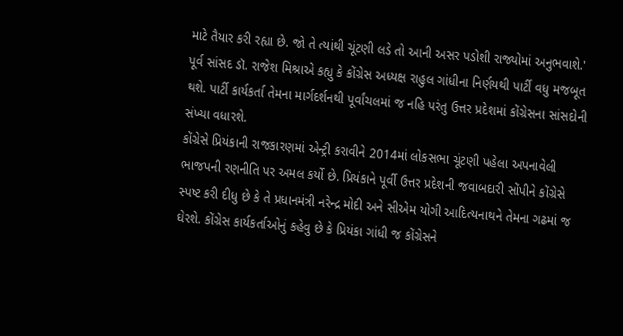માટે તૈયાર કરી રહ્યા છે. જો તે ત્યાંથી ચૂંટણી લડે તો આની અસર પડોશી રાજ્યોમાં અનુભવાશે.' પૂર્વ સાંસદ ડૉ. રાજેશ મિશ્રાએ કહ્યુ કે કોંગ્રેસ અધ્યક્ષ રાહુલ ગાંધીના નિર્ણયથી પાર્ટી વધુ મજબૂત થશે. પાર્ટી કાર્યકર્તા તેમના માર્ગદર્શનથી પૂર્વાંચલમાં જ નહિ પરંતુ ઉત્તર પ્રદેશમાં કોંગ્રેસના સાંસદોની સંખ્યા વધારશે.
કોંગ્રેસે પ્રિયંકાની રાજકારણમાં એન્ટ્રી કરાવીને 2014માં લોકસભા ચૂંટણી પહેલા અપનાવેલી ભાજપની રણનીતિ પર અમલ કર્યો છે. પ્રિયંકાને પૂર્વી ઉત્તર પ્રદેશની જવાબદારી સોંપીને કોંગ્રેસે સ્પષ્ટ કરી દીધુ છે કે તે પ્રધાનમંત્રી નરેન્દ્ર મોદી અને સીએમ યોગી આદિત્યનાથને તેમના ગઢમાં જ ઘેરશે. કોંગ્રેસ કાર્યકર્તાઓનું કહેવુ છે કે પ્રિયંકા ગાંધી જ કોંગ્રેસને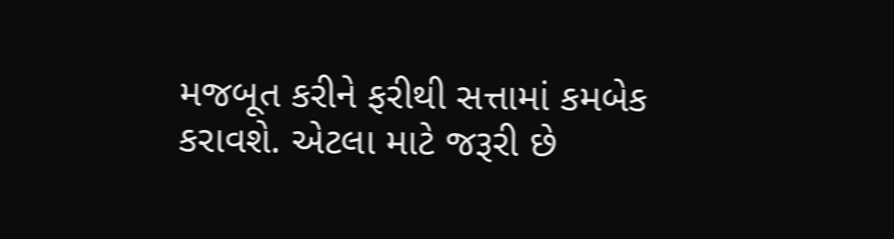મજબૂત કરીને ફરીથી સત્તામાં કમબેક કરાવશે. એટલા માટે જરૂરી છે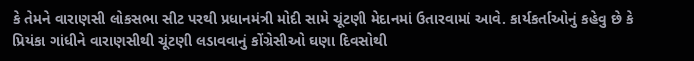કે તેમને વારાણસી લોકસભા સીટ પરથી પ્રધાનમંત્રી મોદી સામે ચૂંટણી મેદાનમાં ઉતારવામાં આવે. કાર્યકર્તાઓનું કહેવુ છે કે પ્રિયંકા ગાંધીને વારાણસીથી ચૂંટણી લડાવવાનું કોંગ્રેસીઓ ઘણા દિવસોથી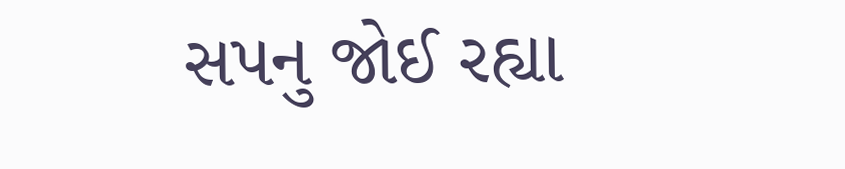સપનુ જોઈ રહ્યા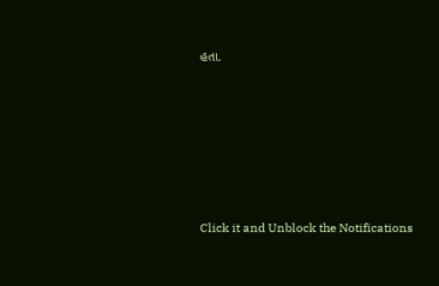હતા.












Click it and Unblock the Notifications